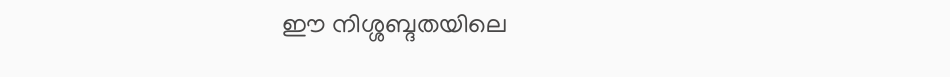ഈ നിശ്ശബ്ദതയിലെ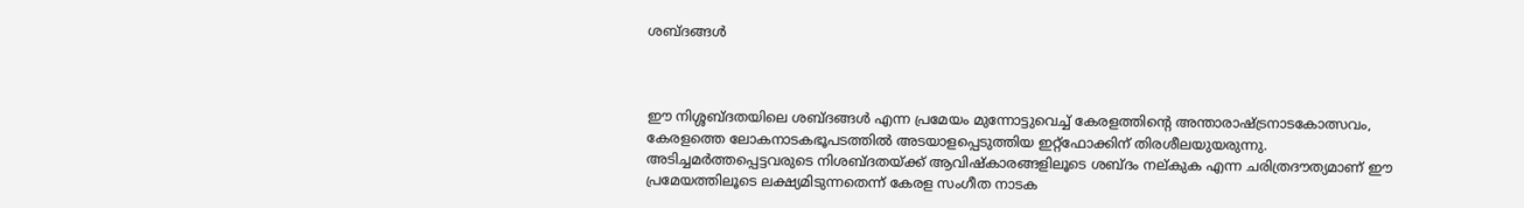ശബ്ദങ്ങള്‍



ഈ നിശ്ശബ്ദതയിലെ ശബ്ദങ്ങള്‍ എന്ന പ്രമേയം മുന്നോട്ടുവെച്ച് കേരളത്തിന്റെ അന്താരാഷ്ട്രനാടകോത്സവം, കേരളത്തെ ലോകനാടകഭൂപടത്തില്‍ അടയാളപ്പെടുത്തിയ ഇറ്റ്‌ഫോക്കിന് തിരശീലയുയരുന്നു. അടിച്ചമര്‍ത്തപ്പെട്ടവരുടെ നിശബ്ദതയ്ക്ക് ആവിഷ്‌കാരങ്ങളിലൂടെ ശബ്ദം നല്കുക എന്ന ചരിത്രദൗത്യമാണ് ഈ പ്രമേയത്തിലൂടെ ലക്ഷ്യമിടുന്നതെന്ന് കേരള സംഗീത നാടക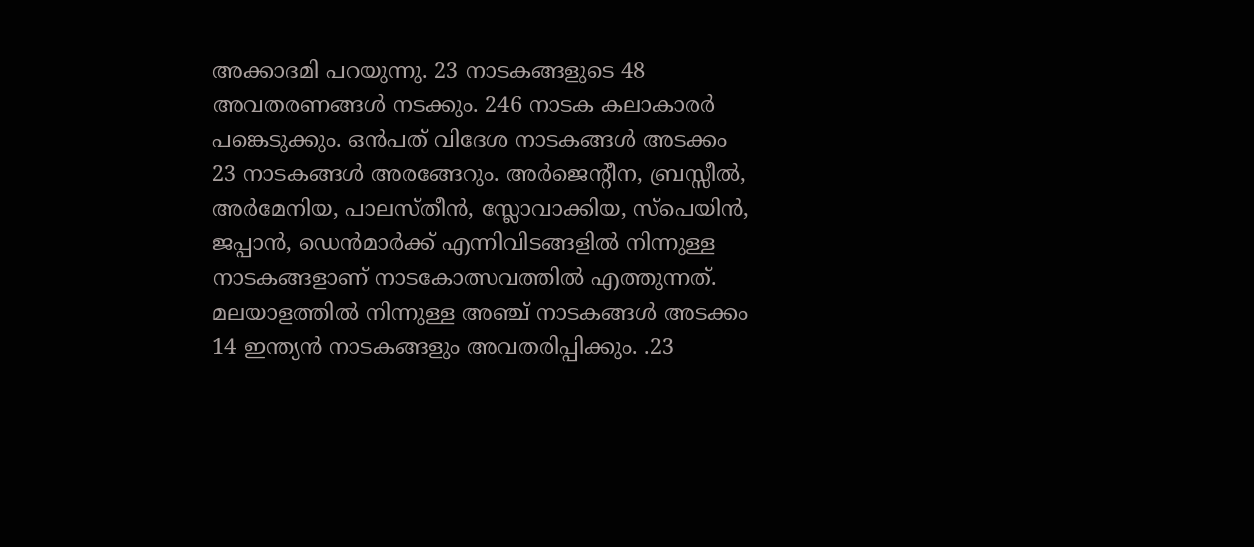അക്കാദമി പറയുന്നു. 23 നാടകങ്ങളുടെ 48 അവതരണങ്ങള്‍ നടക്കും. 246 നാടക കലാകാരര്‍ പങ്കെടുക്കും. ഒന്‍പത് വിദേശ നാടകങ്ങള്‍ അടക്കം 23 നാടകങ്ങള്‍ അരങ്ങേറും. അര്‍ജെന്റീന, ബ്രസ്സീല്‍, അര്‍മേനിയ, പാലസ്തീന്‍, സ്ലോവാക്കിയ, സ്‌പെയിന്‍, ജപ്പാന്‍, ഡെന്‍മാര്‍ക്ക് എന്നിവിടങ്ങളില്‍ നിന്നുള്ള നാടകങ്ങളാണ് നാടകോത്സവത്തില്‍ എത്തുന്നത്. മലയാളത്തില്‍ നിന്നുള്ള അഞ്ച് നാടകങ്ങള്‍ അടക്കം 14 ഇന്ത്യന്‍ നാടകങ്ങളും അവതരിപ്പിക്കും. .23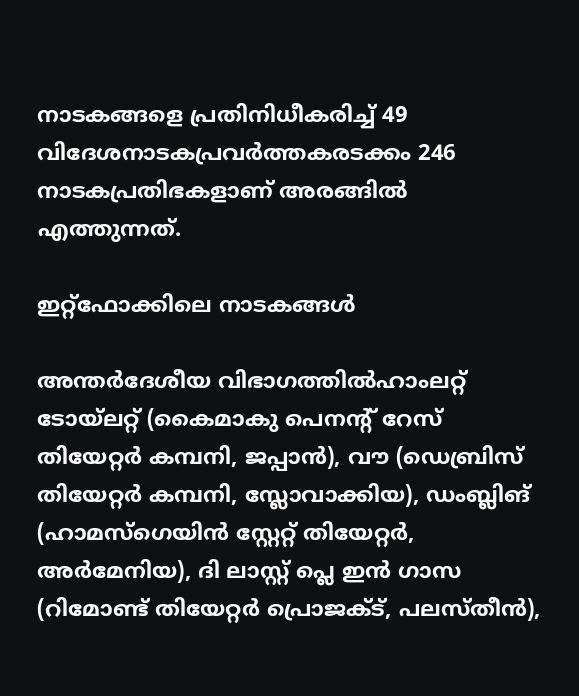നാടകങ്ങളെ പ്രതിനിധീകരിച്ച് 49 വിദേശനാടകപ്രവര്‍ത്തകരടക്കം 246 നാടകപ്രതിഭകളാണ് അരങ്ങില്‍ എത്തുന്നത്.

ഇറ്റ്‌ഫോക്കിലെ നാടകങ്ങള്‍

അന്തര്‍ദേശീയ വിഭാഗത്തില്‍ഹാംലറ്റ് ടോയ്‌ലറ്റ് (കൈമാകു പെനന്റ് റേസ് തിയേറ്റര്‍ കമ്പനി, ജപ്പാന്‍), വൗ (ഡെബ്രിസ് തിയേറ്റര്‍ കമ്പനി, സ്ലോവാക്കിയ), ഡംബ്ലിങ് (ഹാമസ്‌ഗെയിന്‍ സ്റ്റേറ്റ് തിയേറ്റര്‍, അര്‍മേനിയ), ദി ലാസ്റ്റ് പ്ലെ ഇന്‍ ഗാസ (റിമോണ്ട് തിയേറ്റര്‍ പ്രൊജക്ട്, പലസ്തീന്‍),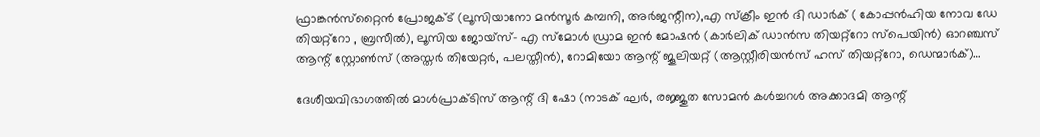ഫ്രാങ്കന്‍സ്‌റ്റൈന്‍ പ്രോജക്ട് (ലൂസിയാനോ മന്‍സൂര്‍ കമ്പനി, അര്‍ജന്റീന),എ സ്‌ക്രീം ഇന്‍ ദി ഡാര്‍ക് ( കോപ്പന്‍ഹിയ നോവ ഡേ തിയറ്റ്റോ , ബ്രസീല്‍), ലൂസിയ ജോയ്‌സ്- എ സ്‌മോള്‍ ഡ്രാമ ഇന്‍ മോഷന്‍ (കാര്‍ലിക് ഡാന്‍സ തിയറ്റ്റോ സ്‌പെയിന്‍) ഓറഞ്ചസ് ആന്റ് സ്റ്റോണ്‍സ് (അസ്തര്‍ തിയേറ്റര്‍, പലസ്തീന്‍), റോമിയോ ആന്റ് ജൂലിയറ്റ് (ആസ്റ്റീരിയന്‍സ് ഹസ് തിയറ്റ്റോ, ഡെന്മാര്‍ക്)…

ദേശീയവിഭാഗത്തില്‍ മാള്‍പ്രാക്ടിസ് ആന്റ് ദി ഷോ (നാടക് ഘര്‍, രജ്ജുത സോമന്‍ കള്‍ച്ചറള്‍ അക്കാദമി ആന്റ്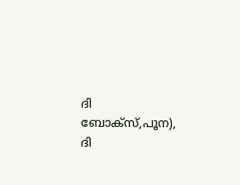ദി ബോക്സ്,പൂന), ദി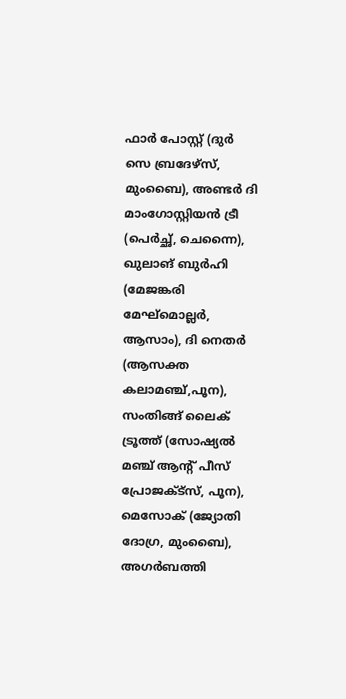ഫാര്‍ പോസ്റ്റ് (ദുര്‍ സെ ബ്രദേഴ്‌സ്, മുംബൈ), അണ്ടര്‍ ദി മാംഗോസ്റ്റിയന്‍ ട്രീ (പെര്‍ച്ഛ്, ചെന്നൈ), ഖുലാങ് ബുര്‍ഹി (മേജങ്കരി മേഘ്മൊല്ലര്‍, ആസാം), ദി നെതര്‍ (ആസക്ത കലാമഞ്ച്,പൂന), സംതിങ്ങ് ലൈക് ട്രൂത്ത് (സോഷ്യല്‍ മഞ്ച് ആന്റ് പീസ് പ്രോജക്ട്സ്, പൂന), മെസോക് (ജ്യോതി ദോഗ്ര, മുംബൈ), അഗര്‍ബത്തി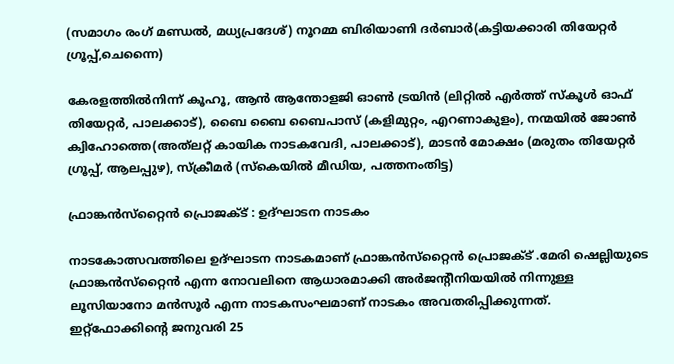(സമാഗം രംഗ് മണ്ഡല്‍, മധ്യപ്രദേശ്) നൂറമ്മ ബിരിയാണി ദര്‍ബാര്‍(കട്ടിയക്കാരി തിയേറ്റര്‍ ഗ്രൂപ്പ്,ചെന്നൈ)

കേരളത്തില്‍നിന്ന് കൂഹൂ, ആന്‍ ആന്തോളജി ഓണ്‍ ട്രയിന്‍ (ലിറ്റില്‍ എര്‍ത്ത് സ്‌കൂള്‍ ഓഫ് തിയേറ്റര്‍, പാലക്കാട്), ബൈ ബൈ ബൈപാസ് (കളിമുറ്റം, എറണാകുളം), നന്മയില്‍ ജോണ്‍ ക്വിഹോത്തെ(അത്‌ലറ്റ് കായിക നാടകവേദി, പാലക്കാട്), മാടന്‍ മോക്ഷം (മരുതം തിയേറ്റര്‍ ഗ്രൂപ്പ്, ആലപ്പുഴ), സ്‌ക്രീമര്‍ (സ്‌കെയില്‍ മീഡിയ, പത്തനംതിട്ട)

ഫ്രാങ്കന്‍സ്‌റ്റൈന്‍ പ്രൊജക്ട് : ഉദ്ഘാടന നാടകം

നാടകോത്സവത്തിലെ ഉദ്ഘാടന നാടകമാണ് ഫ്രാങ്കന്‍സ്‌റ്റൈന്‍ പ്രൊജക്ട് .മേരി ഷെല്ലിയുടെ ഫ്രാങ്കന്‍സ്‌റ്റൈന്‍ എന്ന നോവലിനെ ആധാരമാക്കി അര്‍ജന്റീനിയയില്‍ നിന്നുള്ള ലൂസിയാനോ മന്‍സൂര്‍ എന്ന നാടകസംഘമാണ് നാടകം അവതരിപ്പിക്കുന്നത്. ഇറ്റ്ഫോക്കിന്റെ ജനുവരി 25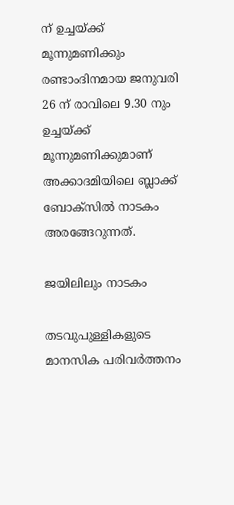ന് ഉച്ചയ്ക്ക് മൂന്നുമണിക്കും രണ്ടാംദിനമായ ജനുവരി 26 ന് രാവിലെ 9.30 നും ഉച്ചയ്ക്ക് മൂന്നുമണിക്കുമാണ് അക്കാദമിയിലെ ബ്ലാക്ക് ബോക്സില്‍ നാടകം അരങ്ങേറുന്നത്.

ജയിലിലും നാടകം

തടവുപുള്ളികളുടെ മാനസിക പരിവര്‍ത്തനം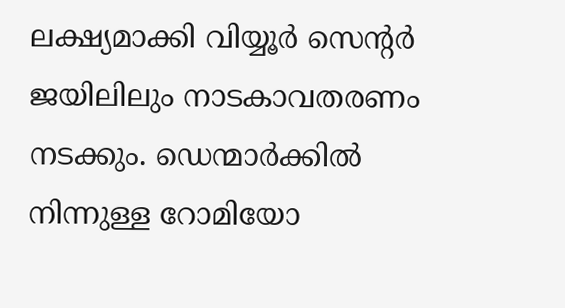ലക്ഷ്യമാക്കി വിയ്യൂര്‍ സെന്റര്‍ ജയിലിലും നാടകാവതരണം നടക്കും. ഡെന്മാര്‍ക്കില്‍ നിന്നുള്ള റോമിയോ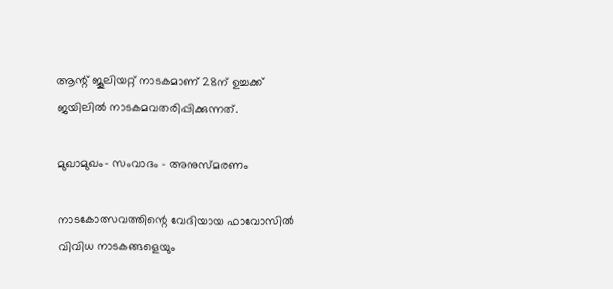ആന്റ് ജൂലിയറ്റ് നാടകമാണ് 28ന് ഉച്ചക്ക് ജയിലില്‍ നാടകമവതരിപ്പിക്കുന്നത്.

മുഖാമുഖം- സംവാദം – അനുസ്മരണം

നാടകോത്സവത്തിന്റെ വേദിയായ ഫാവോസില്‍ വിവിധ നാടകങ്ങളെയും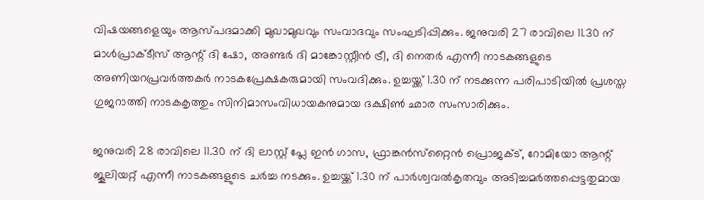വിഷയങ്ങളെയും ആസ്പദമാക്കി മുഖാമുഖവും സംവാദവും സംഘടിപ്പിക്കും. ജനുവരി 27 രാവിലെ 11.30 ന് മാള്‍പ്രാക്ടീസ് ആന്റ് ദി ഷോ, അണ്ടര്‍ ദി മാങ്കോസ്റ്റീന്‍ ട്രീ, ദി നെതര്‍ എന്നീ നാടകങ്ങളുടെ അണിയറപ്രവര്‍ത്തകര്‍ നാടകപ്രേക്ഷകരുമായി സംവദിക്കും. ഉച്ചയ്ക്ക് 1.30 ന് നടക്കുന്ന പരിപാടിയില്‍ പ്രശസ്ത ഗുജറാത്തി നാടകകൃത്തും സിനിമാസംവിധായകനുമായ ദക്ഷിണ്‍ ഛാര സംസാരിക്കും.

ജനുവരി 28 രാവിലെ 11.30 ന് ദി ലാസ്റ്റ് പ്ലേ ഇന്‍ ഗാസ, ഫ്രാങ്കന്‍സ്‌റ്റൈന്‍ പ്രൊജക്ട്, റോമിയോ ആന്റ് ജൂലിയറ്റ് എന്നീ നാടകങ്ങളുടെ ചര്‍ച്ച നടക്കും. ഉച്ചയ്ക്ക് 1.30 ന് പാര്‍ശ്വവല്‍കൃതവും അടിച്ചമര്‍ത്തപ്പെട്ടതുമായ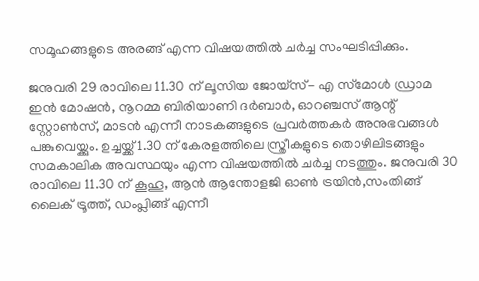സമൂഹങ്ങളുടെ അരങ്ങ് എന്ന വിഷയത്തില്‍ ചര്‍ച്ച സംഘടിപ്പിക്കും.

ജനുവരി 29 രാവിലെ 11.30 ന് ലൂസിയ ജോയ്‌സ്- എ സ്‌മോള്‍ ഡ്രാമ ഇന്‍ മോഷന്‍, നൂറമ്മ ബിരിയാണി ദര്‍ബാര്‍, ഓറഞ്ചസ് ആന്റ് സ്റ്റോണ്‍സ്, മാടന്‍ എന്നീ നാടകങ്ങളുടെ പ്രവര്‍ത്തകര്‍ അനുഭവങ്ങള്‍ പങ്കുവെയ്ക്കും. ഉച്ചയ്ക്ക് 1.30 ന് കേരളത്തിലെ സ്ത്രീകളുടെ തൊഴിലിടങ്ങളും സമകാലിക അവസ്ഥയും എന്ന വിഷയത്തില്‍ ചര്‍ച്ച നടത്തും. ജനുവരി 30 രാവിലെ 11.30 ന് കൂഹൂ, ആന്‍ ആന്തോളജി ഓണ്‍ ട്രയിന്‍,സംതിങ്ങ് ലൈക് ട്രൂത്ത്, ഡംപ്ലിങ്ങ് എന്നീ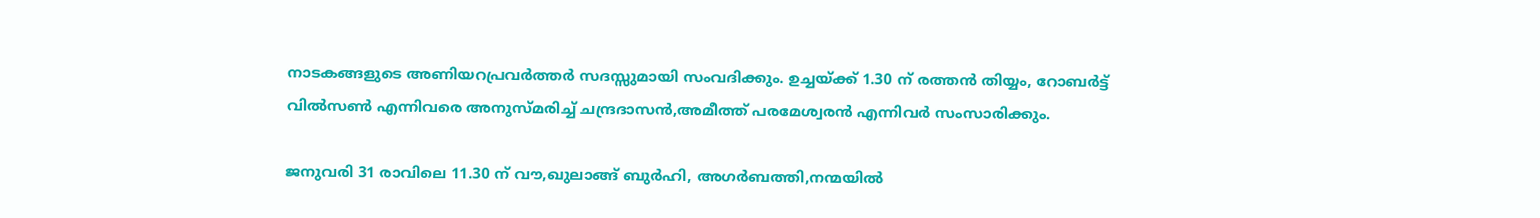നാടകങ്ങളുടെ അണിയറപ്രവര്‍ത്തര്‍ സദസ്സുമായി സംവദിക്കും. ഉച്ചയ്ക്ക് 1.30 ന് രത്തന്‍ തിയ്യം, റോബര്‍ട്ട് വില്‍സണ്‍ എന്നിവരെ അനുസ്മരിച്ച് ചന്ദ്രദാസന്‍,അമീത്ത് പരമേശ്വരന്‍ എന്നിവര്‍ സംസാരിക്കും.

ജനുവരി 31 രാവിലെ 11.30 ന് വൗ,ഖുലാങ്ങ് ബുര്‍ഹി, അഗര്‍ബത്തി,നന്മയില്‍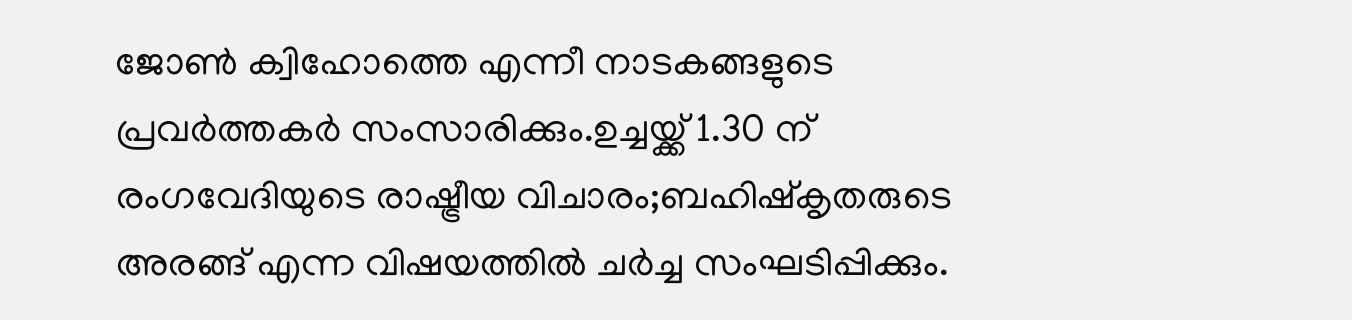ജോണ്‍ ക്വിഹോത്തെ എന്നീ നാടകങ്ങളുടെ പ്രവര്‍ത്തകര്‍ സംസാരിക്കും.ഉച്ചയ്ക്ക് 1.30 ന് രംഗവേദിയുടെ രാഷ്ട്രീയ വിചാരം;ബഹിഷ്‌കൃതരുടെ അരങ്ങ് എന്ന വിഷയത്തില്‍ ചര്‍ച്ച സംഘടിപ്പിക്കും.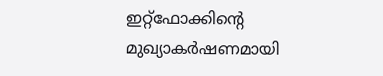ഇറ്റ്‌ഫോക്കിന്റെ മുഖ്യാകര്‍ഷണമായി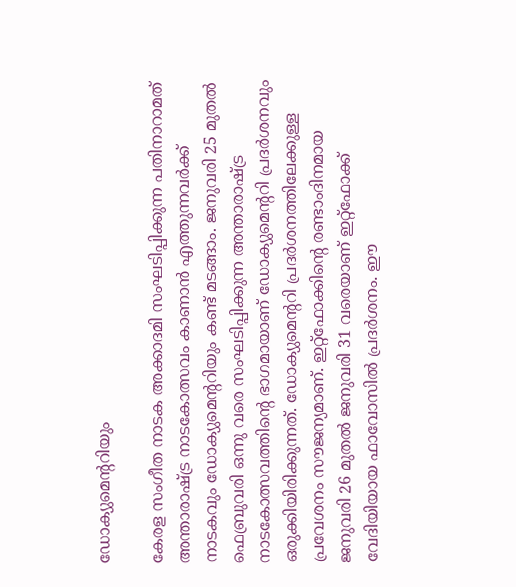ഡോക്യുമെന്ററിയും

കേരള സംഗീത നാടക അക്കാദമി സംഘടിപ്പിക്കുന്ന പതിനാറാമത് അന്താരാഷ്ട്ര നാടകോത്സവം കാണാന്‍ എത്തുന്നവര്‍ക്ക് നാടകവും ഡോക്യുമെന്ററിയും കണ്ട് മടങ്ങാം. ജനുവരി 25 മുതല്‍ ഫെബ്രുവരി ഒന്നു വരെ സംഘടിപ്പിക്കുന്ന അന്താരാഷ്ട്ര നാടകോത്സവത്തിന്റെ ഭാഗമായാണ് ഡോക്യുമെന്ററി പ്രദര്‍ശനവും ഒരുക്കിയിരിക്കുന്നത്. ഡോക്യുമെന്ററി പ്രദര്‍ശനത്തിലേക്കുള്ള പ്രവേശനം സൗജന്യമാണ്. ഇറ്റ്‌ഫോക്കിന്റെ രണ്ടാംദിനമായ ജനുവരി 26 മുതല്‍ ജനുവരി 31 വരെയാണ് ഇറ്റ്‌ഫോക്ക് വേദിയിയായ ഫാവോസില്‍ പ്രദര്‍ശനം. ഈ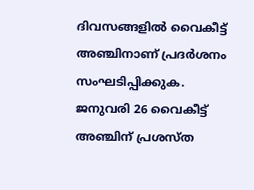ദിവസങ്ങളില്‍ വൈകീട്ട് അഞ്ചിനാണ് പ്രദര്‍ശനം സംഘടിപ്പിക്കുക. ജനുവരി 26 വൈകീട്ട് അഞ്ചിന് പ്രശസ്ത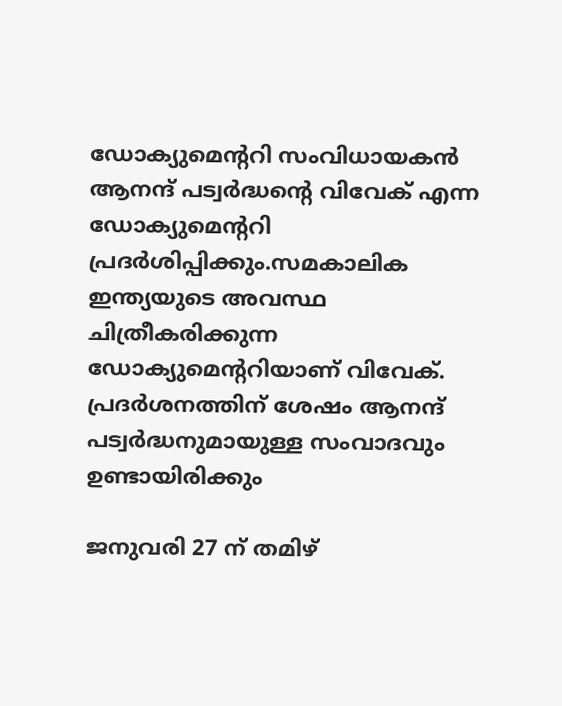ഡോക്യുമെന്ററി സംവിധായകന്‍ ആനന്ദ് പട്വര്‍ദ്ധന്റെ വിവേക് എന്ന ഡോക്യുമെന്ററി പ്രദര്‍ശിപ്പിക്കും.സമകാലിക ഇന്ത്യയുടെ അവസ്ഥ ചിത്രീകരിക്കുന്ന ഡോക്യുമെന്ററിയാണ് വിവേക്. പ്രദര്‍ശനത്തിന് ശേഷം ആനന്ദ് പട്വര്‍ദ്ധനുമായുള്ള സംവാദവും ഉണ്ടായിരിക്കും

ജനുവരി 27 ന് തമിഴ്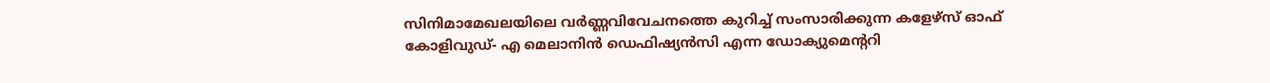സിനിമാമേഖലയിലെ വര്‍ണ്ണവിവേചനത്തെ കുറിച്ച് സംസാരിക്കുന്ന കളേഴ്‌സ് ഓഫ് കോളിവുഡ്- എ മെലാനിന്‍ ഡെഫിഷ്യന്‍സി എന്ന ഡോക്യുമെന്ററി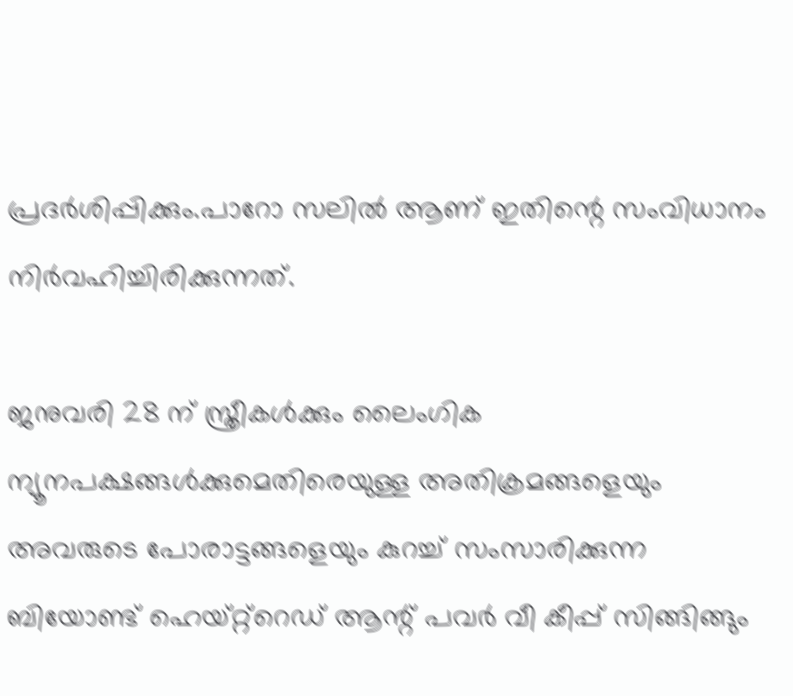പ്രദര്‍ശിപ്പിക്കും.പാറോ സലില്‍ ആണ് ഇതിന്റെ സംവിധാനം നിര്‍വഹിച്ചിരിക്കുന്നത്.

ജനുവരി 28 ന് സ്ത്രീകള്‍ക്കും ലൈംഗിക ന്യൂനപക്ഷങ്ങള്‍ക്കുമെതിരെയുള്ള അതിക്രമങ്ങളെയും അവരുടെ പോരാട്ടങ്ങളെയും കുറച്ച് സംസാരിക്കുന്ന ബിയോണ്ട് ഹെയ്റ്റ്‌റെഡ് ആന്റ് പവര്‍ വീ കീപ്പ് സിങ്ങിങ്ങും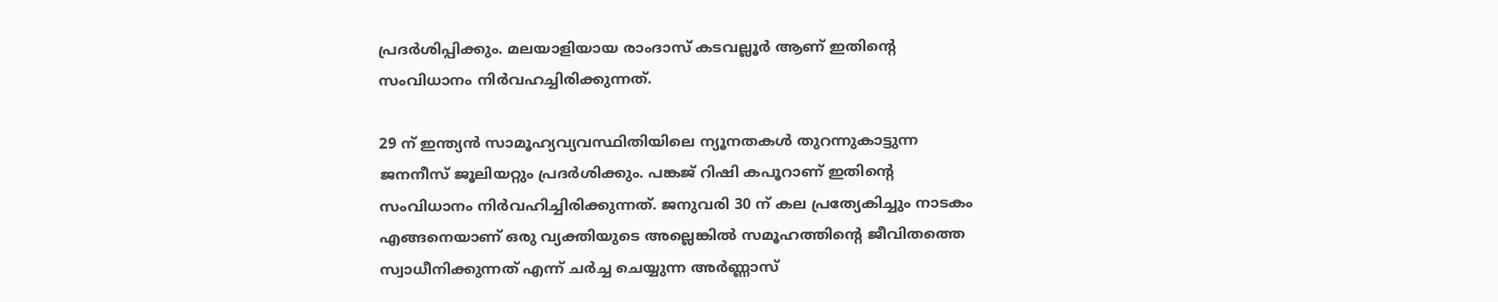പ്രദര്‍ശിപ്പിക്കും. മലയാളിയായ രാംദാസ് കടവല്ലൂര്‍ ആണ് ഇതിന്റെ സംവിധാനം നിര്‍വഹച്ചിരിക്കുന്നത്.

29 ന് ഇന്ത്യന്‍ സാമൂഹ്യവ്യവസ്ഥിതിയിലെ ന്യൂനതകള്‍ തുറന്നുകാട്ടുന്ന ജനനീസ് ജൂലിയറ്റും പ്രദര്‍ശിക്കും. പങ്കജ് റിഷി കപൂറാണ് ഇതിന്റെ സംവിധാനം നിര്‍വഹിച്ചിരിക്കുന്നത്. ജനുവരി 30 ന് കല പ്രത്യേകിച്ചും നാടകം എങ്ങനെയാണ് ഒരു വ്യക്തിയുടെ അല്ലെങ്കില്‍ സമൂഹത്തിന്റെ ജീവിതത്തെ സ്വാധീനിക്കുന്നത് എന്ന് ചര്‍ച്ച ചെയ്യുന്ന അര്‍ണ്ണാസ്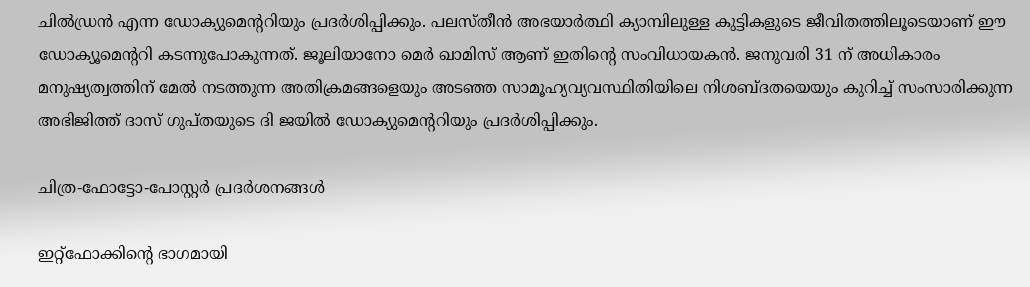ചില്‍ഡ്രന്‍ എന്ന ഡോക്യുമെന്ററിയും പ്രദര്‍ശിപ്പിക്കും. പലസ്തീന്‍ അഭയാര്‍ത്ഥി ക്യാമ്പിലുള്ള കുട്ടികളുടെ ജീവിതത്തിലൂടെയാണ് ഈ ഡോക്യൂമെന്ററി കടന്നുപോകുന്നത്. ജൂലിയാനോ മെര്‍ ഖാമിസ് ആണ് ഇതിന്റെ സംവിധായകന്‍. ജനുവരി 31 ന് അധികാരം മനുഷ്യത്വത്തിന് മേല്‍ നടത്തുന്ന അതിക്രമങ്ങളെയും അടഞ്ഞ സാമൂഹ്യവ്യവസ്ഥിതിയിലെ നിശബ്ദതയെയും കുറിച്ച് സംസാരിക്കുന്ന അഭിജിത്ത് ദാസ് ഗുപ്തയുടെ ദി ജയില്‍ ഡോക്യുമെന്ററിയും പ്രദര്‍ശിപ്പിക്കും.

ചിത്ര-ഫോട്ടോ-പോസ്റ്റര്‍ പ്രദര്‍ശനങ്ങള്‍

ഇറ്റ്ഫോക്കിന്റെ ഭാഗമായി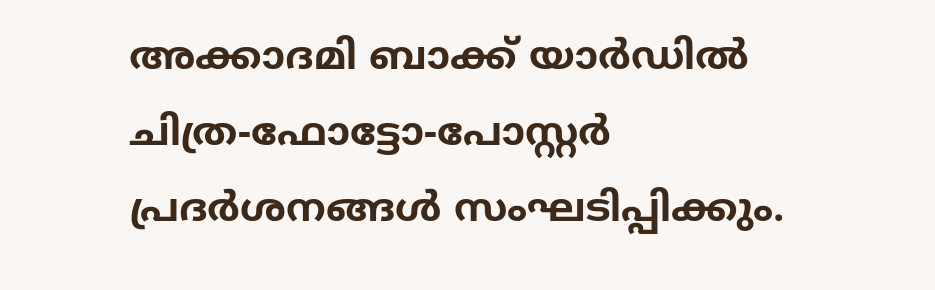അക്കാദമി ബാക്ക് യാര്‍ഡില്‍ ചിത്ര-ഫോട്ടോ-പോസ്റ്റര്‍ പ്രദര്‍ശനങ്ങള്‍ സംഘടിപ്പിക്കും.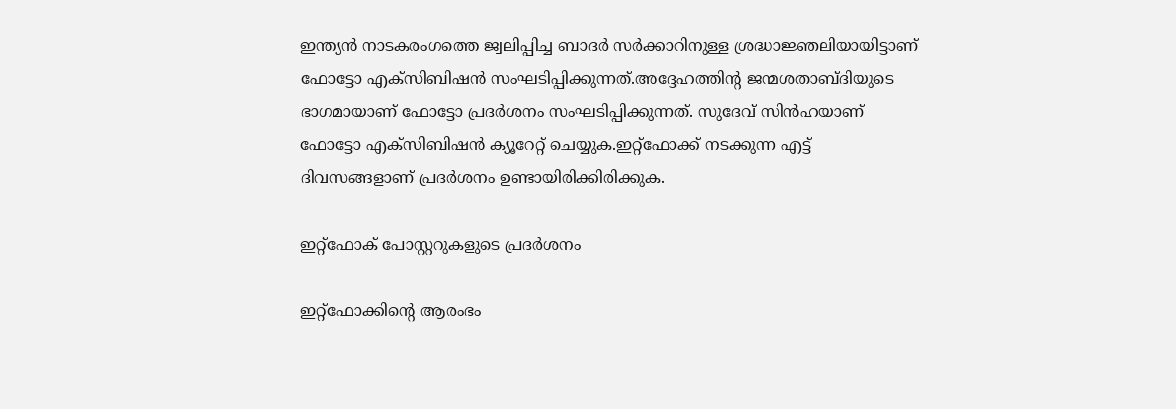ഇന്ത്യന്‍ നാടകരംഗത്തെ ജ്വലിപ്പിച്ച ബാദര്‍ സര്‍ക്കാറിനുള്ള ശ്രദ്ധാജ്ഞലിയായിട്ടാണ് ഫോട്ടോ എക്സിബിഷന്‍ സംഘടിപ്പിക്കുന്നത്.അദ്ദേഹത്തിന്റ ജന്മശതാബ്ദിയുടെ ഭാഗമായാണ് ഫോട്ടോ പ്രദര്‍ശനം സംഘടിപ്പിക്കുന്നത്. സുദേവ് സിന്‍ഹയാണ് ഫോട്ടോ എക്സിബിഷന്‍ ക്യൂറേറ്റ് ചെയ്യുക.ഇറ്റ്ഫോക്ക് നടക്കുന്ന എട്ട് ദിവസങ്ങളാണ് പ്രദര്‍ശനം ഉണ്ടായിരിക്കിരിക്കുക.

ഇറ്റ്ഫോക് പോസ്റ്ററുകളുടെ പ്രദര്‍ശനം

ഇറ്റ്ഫോക്കിന്റെ ആരംഭം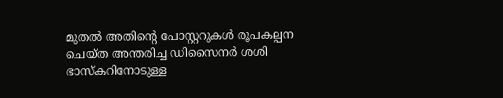മുതല്‍ അതിന്റെ പോസ്റ്ററുകള്‍ രൂപകല്പന ചെയ്ത അന്തരിച്ച ഡിസൈനര്‍ ശശി ഭാസ്‌കറിനോടുള്ള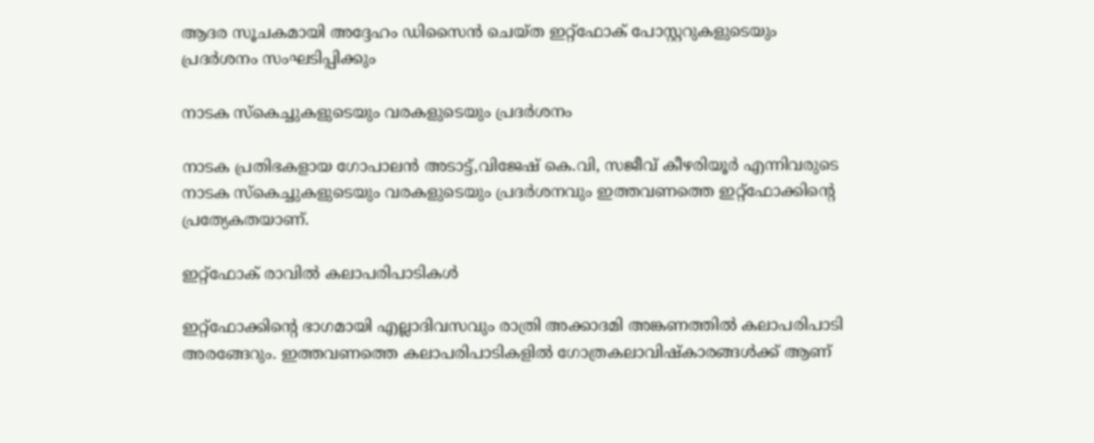ആദര സൂചകമായി അദ്ദേഹം ഡിസൈന്‍ ചെയ്ത ഇറ്റ്ഫോക് പോസ്റ്ററുകളുടെയും പ്രദര്‍ശനം സംഘടിപ്പിക്കും

നാടക സ്‌കെച്ചുകളുടെയും വരകളുടെയും പ്രദര്‍ശനം

നാടക പ്രതിഭകളായ ഗോപാലന്‍ അടാട്ട്,വിജേഷ് കെ.വി, സജീവ് കീഴരിയൂര്‍ എന്നിവരുടെ നാടക സ്‌കെച്ചുകളുടെയും വരകളുടെയും പ്രദര്‍ശനവും ഇത്തവണത്തെ ഇറ്റ്ഫോക്കിന്റെ പ്രത്യേകതയാണ്.

ഇറ്റ്ഫോക് രാവില്‍ കലാപരിപാടികള്‍

ഇറ്റ്ഫോക്കിന്റെ ഭാഗമായി എല്ലാദിവസവും രാത്രി അക്കാദമി അങ്കണത്തില്‍ കലാപരിപാടി അരങ്ങേറും. ഇത്തവണത്തെ കലാപരിപാടികളില്‍ ഗോത്രകലാവിഷ്‌കാരങ്ങള്‍ക്ക് ആണ്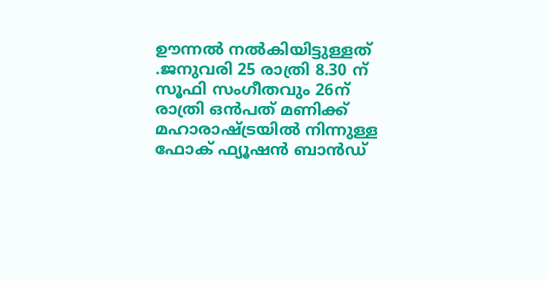ഊന്നല്‍ നല്‍കിയിട്ടുള്ളത് .ജനുവരി 25 രാത്രി 8.30 ന് സൂഫി സംഗീതവും 26ന് രാത്രി ഒന്‍പത് മണിക്ക് മഹാരാഷ്ട്രയില്‍ നിന്നുള്ള ഫോക് ഫ്യൂഷന്‍ ബാന്‍ഡ്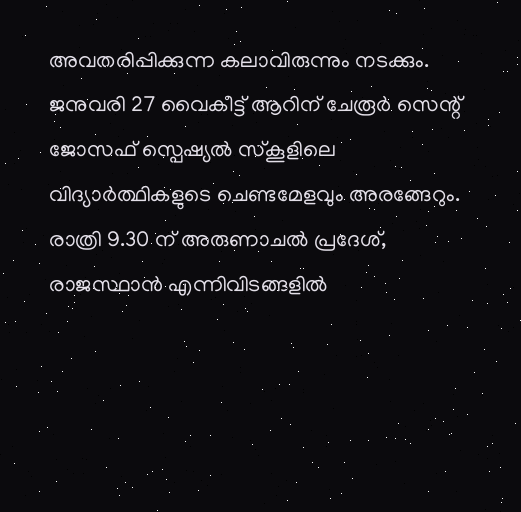അവതരിപ്പിക്കുന്ന കലാവിരുന്നും നടക്കും. ജനുവരി 27 വൈകീട്ട് ആറിന് ചേരൂര്‍ സെന്റ് ജോസഫ് സ്പെഷ്യല്‍ സ്‌കൂളിലെ വിദ്യാര്‍ത്ഥികളുടെ ചെണ്ടമേളവും അരങ്ങേറും. രാത്രി 9.30 ന് അരുണാചല്‍ പ്രദേശ്, രാജസ്ഥാന്‍ എന്നിവിടങ്ങളില്‍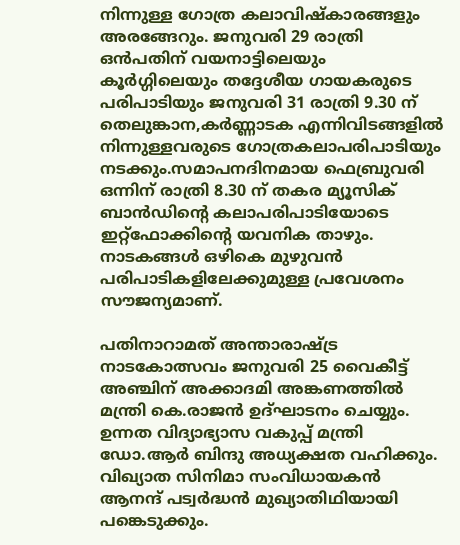നിന്നുള്ള ഗോത്ര കലാവിഷ്‌കാരങ്ങളും അരങ്ങേറും. ജനുവരി 29 രാത്രി ഒന്‍പതിന് വയനാട്ടിലെയും കൂര്‍ഗ്ഗിലെയും തദ്ദേശീയ ഗായകരുടെ പരിപാടിയും ജനുവരി 31 രാത്രി 9.30 ന് തെലുങ്കാന,കര്‍ണ്ണാടക എന്നിവിടങ്ങളില്‍ നിന്നുള്ളവരുടെ ഗോത്രകലാപരിപാടിയും നടക്കും.സമാപനദിനമായ ഫെബ്രുവരി ഒന്നിന് രാത്രി 8.30 ന് തകര മ്യൂസിക് ബാന്‍ഡിന്റെ കലാപരിപാടിയോടെ ഇറ്റ്ഫോക്കിന്റെ യവനിക താഴും. നാടകങ്ങള്‍ ഒഴികെ മുഴുവന്‍ പരിപാടികളിലേക്കുമുള്ള പ്രവേശനം സൗജന്യമാണ്.

പതിനാറാമത് അന്താരാഷ്ട്ര നാടകോത്സവം ജനുവരി 25 വൈകീട്ട് അഞ്ചിന് അക്കാദമി അങ്കണത്തില്‍ മന്ത്രി കെ.രാജന്‍ ഉദ്ഘാടനം ചെയ്യും. ഉന്നത വിദ്യാഭ്യാസ വകുപ്പ് മന്ത്രി ഡോ.ആര്‍ ബിന്ദു അധ്യക്ഷത വഹിക്കും. വിഖ്യാത സിനിമാ സംവിധായകന്‍ ആനന്ദ് പട്വര്‍ദ്ധന്‍ മുഖ്യാതിഥിയായി പങ്കെടുക്കും.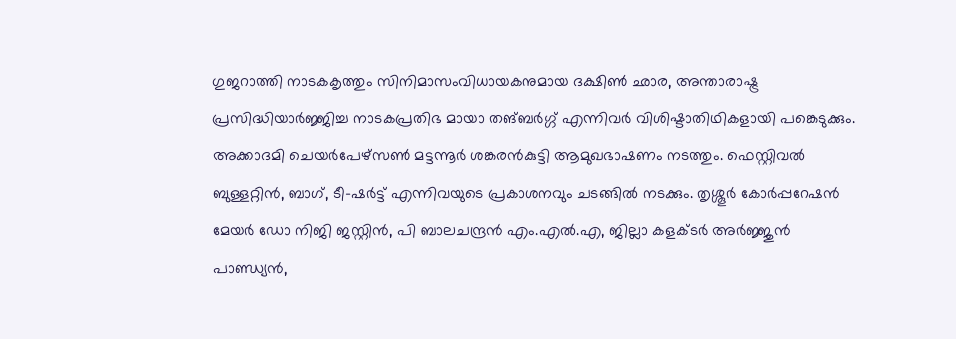ഗുജറാത്തി നാടകകൃത്തും സിനിമാസംവിധായകനുമായ ദക്ഷിണ്‍ ഛാര, അന്താരാഷ്ട്ര പ്രസിദ്ധിയാര്‍ജ്ജിച്ച നാടകപ്രതിഭ മായാ തങ്ബര്‍ഗ്ഗ് എന്നിവര്‍ വിശിഷ്ടാതിഥികളായി പങ്കെടുക്കും. അക്കാദമി ചെയര്‍പേഴ്സണ്‍ മട്ടന്നൂര്‍ ശങ്കരന്‍കുട്ടി ആമുഖഭാഷണം നടത്തും. ഫെസ്റ്റിവല്‍ ബുള്ളറ്റിന്‍, ബാഗ്, ടീ-ഷര്‍ട്ട് എന്നിവയുടെ പ്രകാശനവും ചടങ്ങില്‍ നടക്കും. തൃശ്ശൂര്‍ കോര്‍പ്പറേഷന്‍ മേയര്‍ ഡോ നിജി ജസ്റ്റിന്‍, പി ബാലചന്ദ്രന്‍ എം.എല്‍.എ, ജില്ലാ കളക്ടര്‍ അര്‍ജ്ജുന്‍ പാണ്ഡ്യന്‍,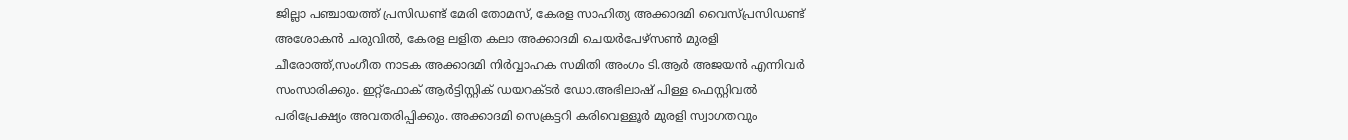ജില്ലാ പഞ്ചായത്ത് പ്രസിഡണ്ട് മേരി തോമസ്, കേരള സാഹിത്യ അക്കാദമി വൈസ്പ്രസിഡണ്ട് അശോകന്‍ ചരുവില്‍, കേരള ലളിത കലാ അക്കാദമി ചെയര്‍പേഴ്സണ്‍ മുരളി ചീരോത്ത്,സംഗീത നാടക അക്കാദമി നിര്‍വ്വാഹക സമിതി അംഗം ടി.ആര്‍ അജയന്‍ എന്നിവര്‍ സംസാരിക്കും. ഇറ്റ്ഫോക് ആര്‍ട്ടിസ്റ്റിക് ഡയറക്ടര്‍ ഡോ.അഭിലാഷ് പിള്ള ഫെസ്റ്റിവല്‍ പരിപ്രേക്ഷ്യം അവതരിപ്പിക്കും. അക്കാദമി സെക്രട്ടറി കരിവെള്ളൂര്‍ മുരളി സ്വാഗതവും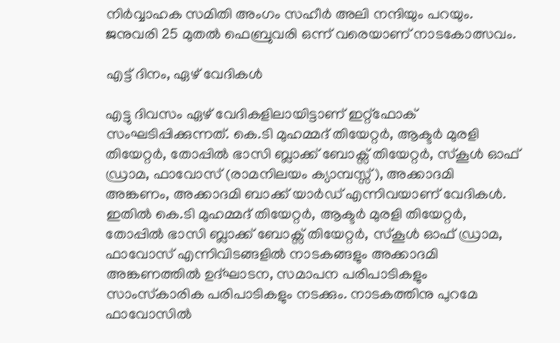നിര്‍വ്വാഹക സമിതി അംഗം സഹീര്‍ അലി നന്ദിയും പറയും. ജനുവരി 25 മുതല്‍ ഫെബ്രുവരി ഒന്ന് വരെയാണ് നാടകോത്സവം.

എട്ട് ദിനം, ഏഴ് വേദികള്‍

എട്ടു ദിവസം ഏഴ് വേദികളിലായിട്ടാണ് ഇറ്റ്‌ഫോക് സംഘടിപ്പിക്കുന്നത്. കെ.ടി മുഹമ്മദ് തിയേറ്റര്‍, ആക്ടര്‍ മുരളി തിയേറ്റര്‍, തോപ്പില്‍ ഭാസി ബ്ലാക്ക് ബോക്സ് തിയേറ്റര്‍, സ്‌കൂള്‍ ഓഫ് ഡ്രാമ, ഫാവോസ് (രാമനിലയം ക്യാമ്പസ്സ്), അക്കാദമി അങ്കണം, അക്കാദമി ബാക്ക് യാര്‍ഡ് എന്നിവയാണ് വേദികള്‍. ഇതില്‍ കെ.ടി മുഹമ്മദ് തിയേറ്റര്‍, ആക്ടര്‍ മുരളി തിയേറ്റര്‍, തോപ്പില്‍ ഭാസി ബ്ലാക്ക് ബോക്സ് തിയേറ്റര്‍, സ്‌കൂള്‍ ഓഫ് ഡ്രാമ, ഫാവോസ് എന്നിവിടങ്ങളില്‍ നാടകങ്ങളും അക്കാദമി അങ്കണത്തില്‍ ഉദ്ഘാടന, സമാപന പരിപാടികളും സാംസ്‌കാരിക പരിപാടികളും നടക്കും. നാടകത്തിനു പുറമേ ഫാവോസില്‍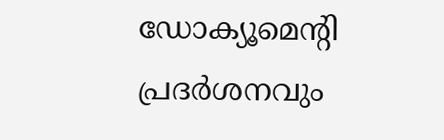ഡോക്യൂമെന്റി പ്രദര്‍ശനവും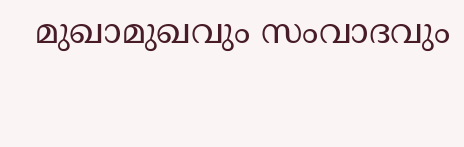മുഖാമുഖവും സംവാദവും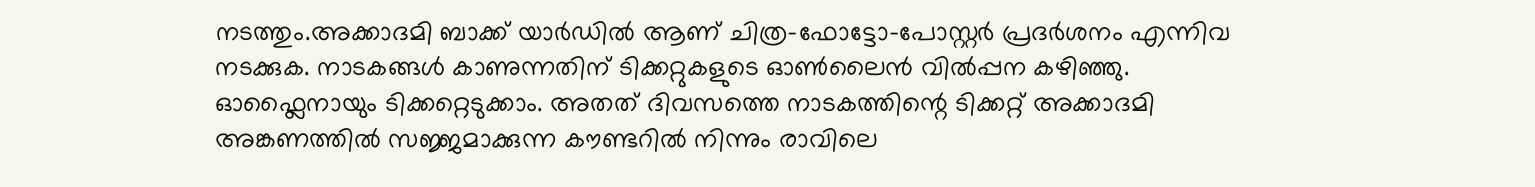നടത്തും.അക്കാദമി ബാക്ക് യാര്‍ഡില്‍ ആണ് ചിത്ര-ഫോട്ടോ-പോസ്റ്റര്‍ പ്രദര്‍ശനം എന്നിവ നടക്കുക. നാടകങ്ങള്‍ കാണുന്നതിന് ടിക്കറ്റുകളുടെ ഓണ്‍ലൈന്‍ വില്‍പ്പന കഴിഞ്ഞു. ഓഫ്ലൈനായും ടിക്കറ്റെടുക്കാം. അതത് ദിവസത്തെ നാടകത്തിന്റെ ടിക്കറ്റ് അക്കാദമി അങ്കണത്തില്‍ സജ്ജമാക്കുന്ന കൗണ്ടറില്‍ നിന്നും രാവിലെ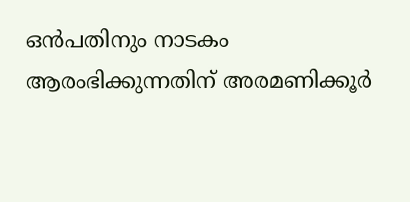ഒന്‍പതിനും നാടകം ആരംഭിക്കുന്നതിന് അരമണിക്കൂര്‍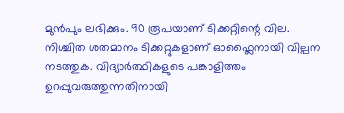മുന്‍പും ലഭിക്കും. 90 രൂപയാണ് ടിക്കറ്റിന്റെ വില. നിശ്ചിത ശതമാനം ടിക്കറ്റുകളാണ് ഓഫ്ലൈനായി വില്പന നടത്തുക. വിദ്യാര്‍ത്ഥികളുടെ പങ്കാളിത്തം ഉറപ്പുവരുത്തുന്നതിനായി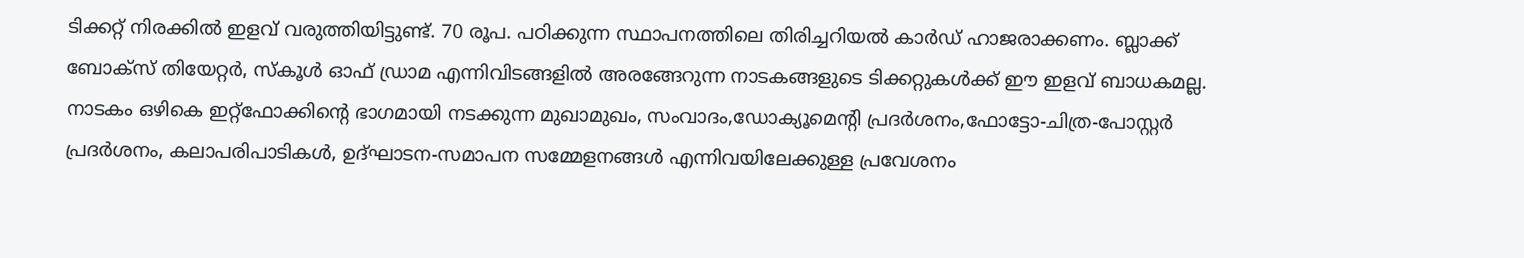ടിക്കറ്റ് നിരക്കില്‍ ഇളവ് വരുത്തിയിട്ടുണ്ട്. 70 രൂപ. പഠിക്കുന്ന സ്ഥാപനത്തിലെ തിരിച്ചറിയല്‍ കാര്‍ഡ് ഹാജരാക്കണം. ബ്ലാക്ക് ബോക്‌സ് തിയേറ്റര്‍, സ്‌കൂള്‍ ഓഫ് ഡ്രാമ എന്നിവിടങ്ങളില്‍ അരങ്ങേറുന്ന നാടകങ്ങളുടെ ടിക്കറ്റുകള്‍ക്ക് ഈ ഇളവ് ബാധകമല്ല. നാടകം ഒഴികെ ഇറ്റ്ഫോക്കിന്റെ ഭാഗമായി നടക്കുന്ന മുഖാമുഖം, സംവാദം,ഡോക്യൂമെന്റി പ്രദര്‍ശനം,ഫോട്ടോ-ചിത്ര-പോസ്റ്റര്‍ പ്രദര്‍ശനം, കലാപരിപാടികള്‍, ഉദ്ഘാടന-സമാപന സമ്മേളനങ്ങള്‍ എന്നിവയിലേക്കുള്ള പ്രവേശനം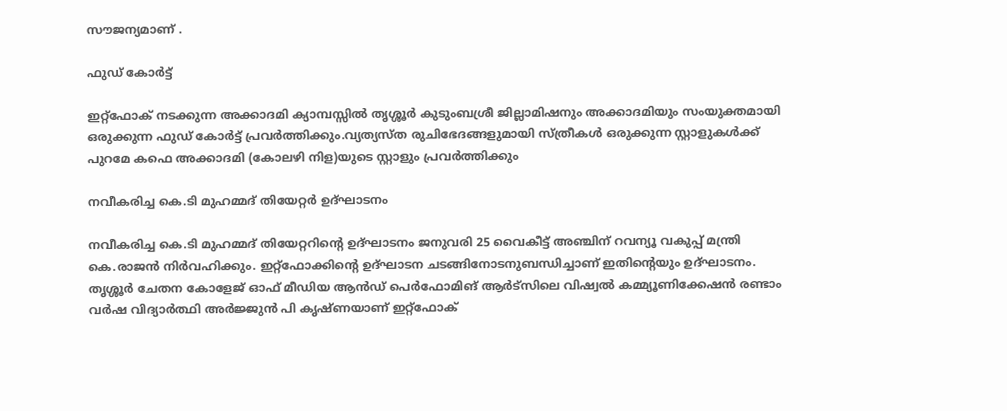സൗജന്യമാണ് .

ഫുഡ് കോര്‍ട്ട്

ഇറ്റ്ഫോക് നടക്കുന്ന അക്കാദമി ക്യാമ്പസ്സില്‍ തൃശ്ശൂര്‍ കുടുംബശ്രീ ജില്ലാമിഷനും അക്കാദമിയും സംയുക്തമായി ഒരുക്കുന്ന ഫുഡ് കോര്‍ട്ട് പ്രവര്‍ത്തിക്കും.വ്യത്യസ്ത രുചിഭേദങ്ങളുമായി സ്ത്രീകള്‍ ഒരുക്കുന്ന സ്റ്റാളുകള്‍ക്ക് പുറമേ കഫെ അക്കാദമി (കോലഴി നിള)യുടെ സ്റ്റാളും പ്രവര്‍ത്തിക്കും

നവീകരിച്ച കെ.ടി മുഹമ്മദ് തിയേറ്റര്‍ ഉദ്ഘാടനം

നവീകരിച്ച കെ.ടി മുഹമ്മദ് തിയേറ്ററിന്റെ ഉദ്ഘാടനം ജനുവരി 25 വൈകീട്ട് അഞ്ചിന് റവന്യൂ വകുപ്പ് മന്ത്രി കെ.രാജന്‍ നിര്‍വഹിക്കും. ഇറ്റ്ഫോക്കിന്റെ ഉദ്ഘാടന ചടങ്ങിനോടനുബന്ധിച്ചാണ് ഇതിന്റെയും ഉദ്ഘാടനം. തൃശ്ശൂര്‍ ചേതന കോളേജ് ഓഫ് മീഡിയ ആന്‍ഡ് പെര്‍ഫോമിങ് ആര്‍ട്‌സിലെ വിഷ്വല്‍ കമ്മ്യൂണിക്കേഷന്‍ രണ്ടാം വര്‍ഷ വിദ്യാര്‍ത്ഥി അര്‍ജ്ജുന്‍ പി കൃഷ്ണയാണ് ഇറ്റ്ഫോക്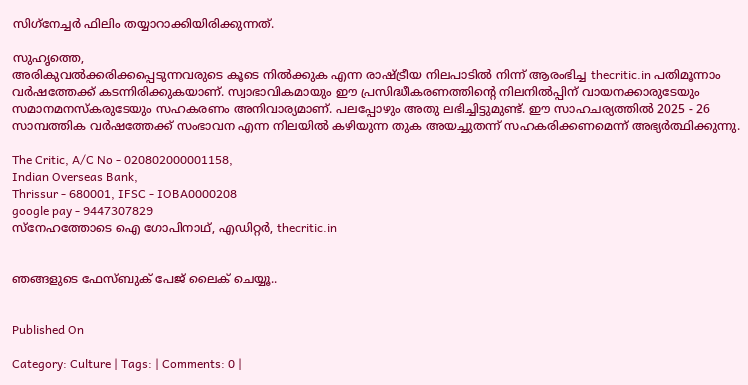സിഗ്‌നേച്ചര്‍ ഫിലിം തയ്യാറാക്കിയിരിക്കുന്നത്.

സുഹൃത്തെ,
അരികുവല്‍ക്കരിക്കപ്പെടുന്നവരുടെ കൂടെ നില്‍ക്കുക എന്ന രാഷ്ട്രീയ നിലപാടില്‍ നിന്ന് ആരംഭിച്ച thecritic.in പതിമൂന്നാം വര്‍ഷത്തേക്ക് കടന്നിരിക്കുകയാണ്. സ്വാഭാവികമായും ഈ പ്രസിദ്ധീകരണത്തിന്റെ നിലനില്‍പ്പിന് വായനക്കാരുടേയും സമാനമനസ്‌കരുടേയും സഹകരണം അനിവാര്യമാണ്. പലപ്പോഴും അതു ലഭിച്ചിട്ടുമുണ്ട്. ഈ സാഹചര്യത്തില്‍ 2025 - 26 സാമ്പത്തിക വര്‍ഷത്തേക്ക് സംഭാവന എന്ന നിലയില്‍ കഴിയുന്ന തുക അയച്ചുതന്ന് സഹകരിക്കണമെന്ന് അഭ്യര്‍ത്ഥിക്കുന്നു.

The Critic, A/C No - 020802000001158,
Indian Overseas Bank,
Thrissur - 680001, IFSC - IOBA0000208
google pay - 9447307829
സ്നേഹത്തോടെ ഐ ഗോപിനാഥ്, എഡിറ്റര്‍, thecritic.in


ഞങ്ങളുടെ ഫേസ്ബുക് പേജ് ലൈക് ചെയ്യൂ..


Published On

Category: Culture | Tags: | Comments: 0 |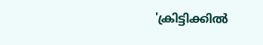'ക്രിട്ടിക്കില്‍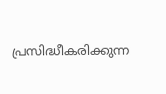പ്രസിദ്ധീകരിക്കുന്ന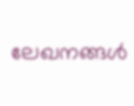ലേഖനങ്ങള്‍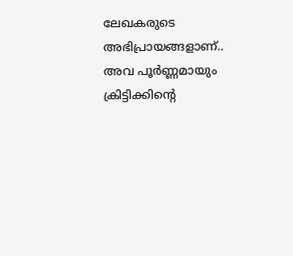ലേഖകരുടെ അഭിപ്രായങ്ങളാണ്.. അവ പൂര്‍ണ്ണമായും ക്രിട്ടിക്കിന്റെ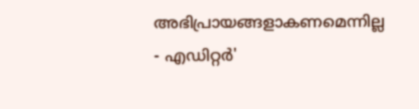അഭിപ്രായങ്ങളാകണമെന്നില്ല - എഡിറ്റര്‍'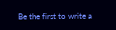Be the first to write a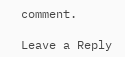comment.

Leave a Reply